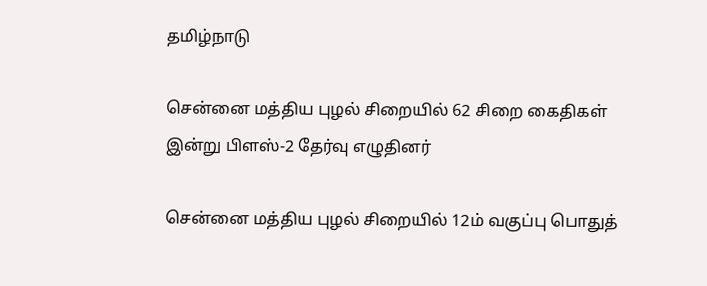தமிழ்நாடு

சென்னை மத்திய புழல் சிறையில் 62 சிறை கைதிகள் இன்று பிளஸ்-2 தேர்வு எழுதினர்

சென்னை மத்திய புழல் சிறையில் 12ம் வகுப்பு பொதுத்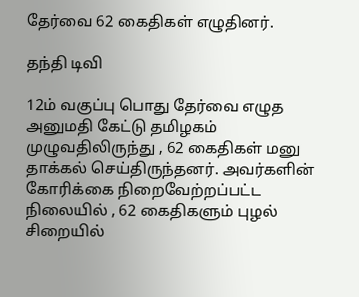தேர்வை 62 கைதிகள் எழுதினர்.

தந்தி டிவி

12ம் வகுப்பு பொது தேர்வை எழுத அனுமதி கேட்டு தமிழகம் முழுவதிலிருந்து , 62 கைதிகள் மனு தாக்கல் செய்திருந்தனர். அவர்களின் கோரிக்கை நிறைவேற்றப்பட்ட நிலையில் , 62 கைதிகளும் புழல் சிறையில்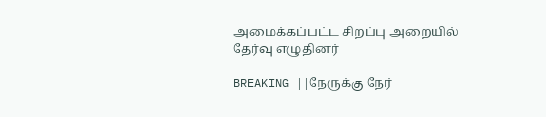அமைக்கப்பட்ட சிறப்பு அறையில் தேர்வு எழுதினர்

BREAKING ||நேருக்கு நேர்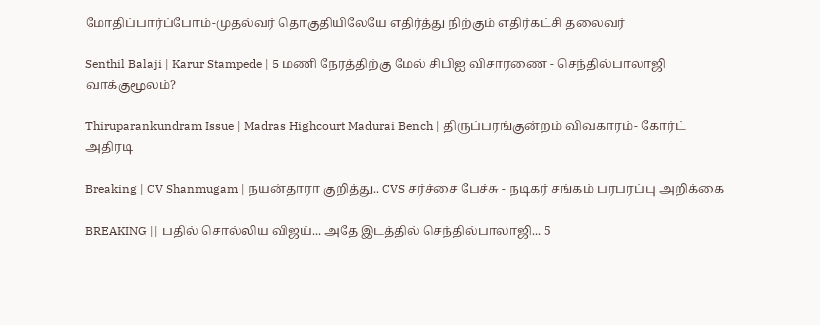மோதிப்பார்ப்போம்-முதல்வர் தொகுதியிலேயே எதிர்த்து நிற்கும் எதிர்கட்சி தலைவர்

Senthil Balaji | Karur Stampede | 5 மணி நேரத்திற்கு மேல் சிபிஐ விசாரணை - செந்தில்பாலாஜி வாக்குமூலம்?

Thiruparankundram Issue | Madras Highcourt Madurai Bench | திருப்பரங்குன்றம் விவகாரம்- கோர்ட் அதிரடி

Breaking | CV Shanmugam | நயன்தாரா குறித்து.. CVS சர்ச்சை பேச்சு - நடிகர் சங்கம் பரபரப்பு அறிக்கை

BREAKING || பதில் சொல்லிய விஜய்... அதே இடத்தில் செந்தில்பாலாஜி... 5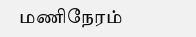மணிநேரம்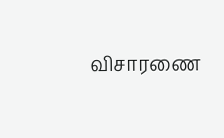விசாரணை